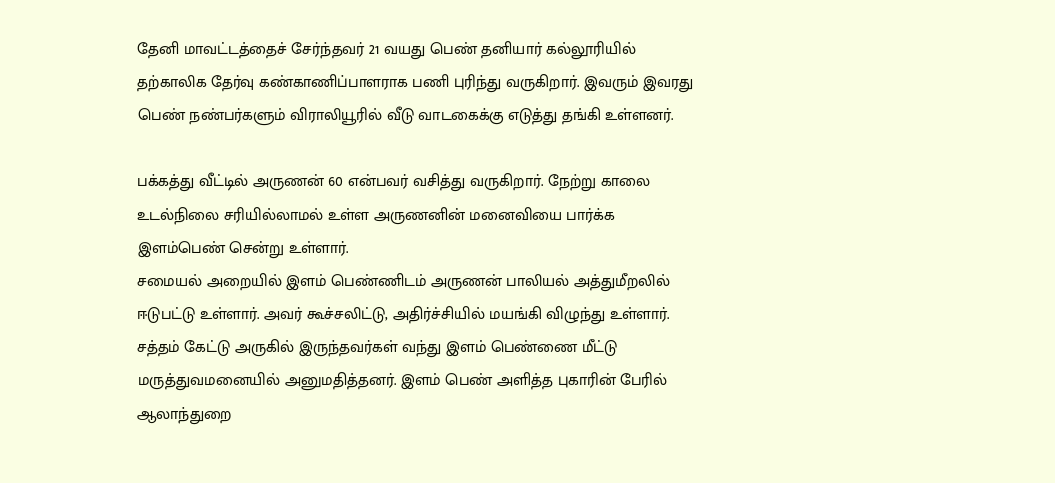தேனி மாவட்டத்தைச் சேர்ந்தவர் 21 வயது பெண் தனியார் கல்லூரியில் தற்காலிக தேர்வு கண்காணிப்பாளராக பணி புரிந்து வருகிறார். இவரும் இவரது பெண் நண்பர்களும் விராலியூரில் வீடு வாடகைக்கு எடுத்து தங்கி உள்ளனர்.

பக்கத்து வீட்டில் அருணன் 60 என்பவர் வசித்து வருகிறார். நேற்று காலை உடல்நிலை சரியில்லாமல் உள்ள அருணனின் மனைவியை பார்க்க இளம்பெண் சென்று உள்ளார்.
சமையல் அறையில் இளம் பெண்ணிடம் அருணன் பாலியல் அத்துமீறலில் ஈடுபட்டு உள்ளார். அவர் கூச்சலிட்டு, அதிர்ச்சியில் மயங்கி விழுந்து உள்ளார். சத்தம் கேட்டு அருகில் இருந்தவர்கள் வந்து இளம் பெண்ணை மீட்டு மருத்துவமனையில் அனுமதித்தனர். இளம் பெண் அளித்த புகாரின் பேரில் ஆலாந்துறை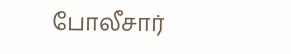போலீசார்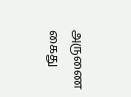அருணை கைது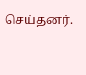செய்தனர்.